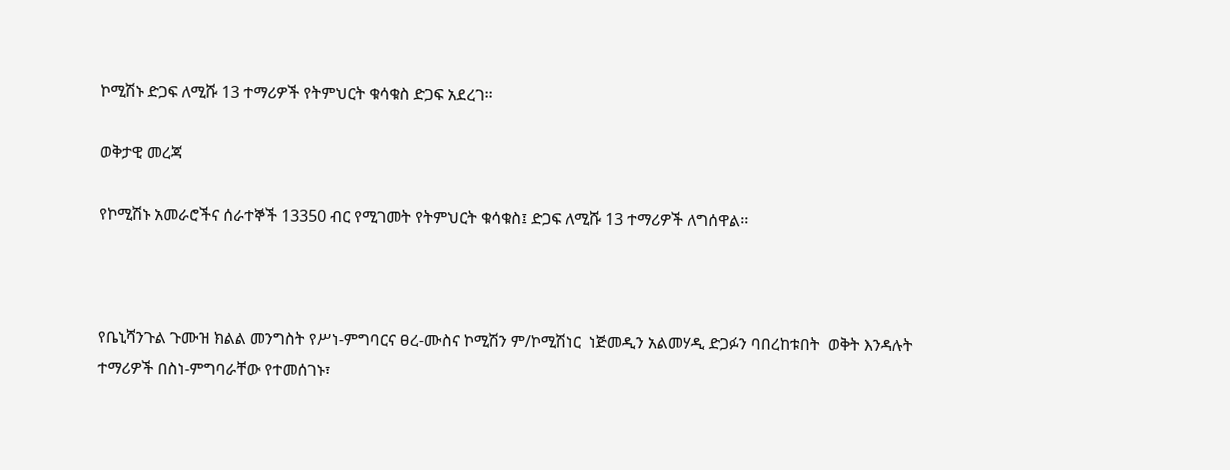ኮሚሽኑ ድጋፍ ለሚሹ 13 ተማሪዎች የትምህርት ቁሳቁስ ድጋፍ አደረገ፡፡

ወቅታዊ መረጃ

የኮሚሽኑ አመራሮችና ሰራተኞች 13350 ብር የሚገመት የትምህርት ቁሳቁስ፤ ድጋፍ ለሚሹ 13 ተማሪዎች ለግሰዋል፡፡



የቤኒሻንጉል ጉሙዝ ክልል መንግስት የሥነ-ምግባርና ፀረ-ሙስና ኮሚሽን ም/ኮሚሽነር  ነጅመዲን አልመሃዲ ድጋፉን ባበረከቱበት  ወቅት እንዳሉት ተማሪዎች በስነ-ምግባራቸው የተመሰገኑ፣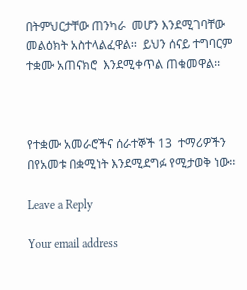በትምህርታቸው ጠንካራ  መሆን እንደሚገባቸው መልዕክት አስተላልፈዋል፡፡  ይህን ሰናይ ተግባርም ተቋሙ አጠናክሮ  እንደሚቀጥል ጠቁመዋል፡፡



የተቋሙ አመራሮችና ሰራተኞች 13  ተማሪዎችን በየአመቱ በቋሚነት እንደሚደግፉ የሚታወቅ ነው፡፡

Leave a Reply

Your email address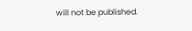will not be published.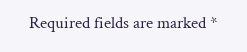Required fields are marked *